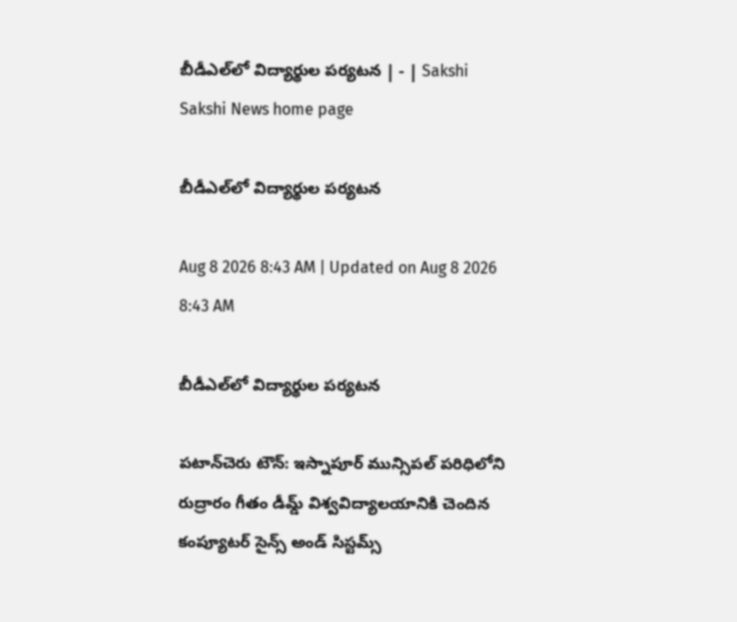బీడీఎల్‌లో విద్యార్థుల పర్యటన | - | Sakshi
Sakshi News home page

బీడీఎల్‌లో విద్యార్థుల పర్యటన

Aug 8 2026 8:43 AM | Updated on Aug 8 2026 8:43 AM

బీడీఎల్‌లో విద్యార్థుల పర్యటన

పటాన్‌చెరు టౌన్‌: ఇస్నాపూర్‌ మున్సిపల్‌ పరిధిలోని రుద్రారం గీతం డీమ్డ్‌ విశ్వవిద్యాలయానికి చెందిన కంప్యూటర్‌ సైన్స్‌ అండ్‌ సిస్టమ్స్‌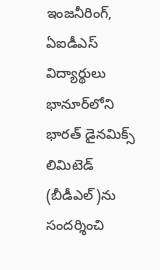ఇంజనీరింగ్‌, ఏఐడీఎస్‌ విద్యార్థులు భానూర్‌లోని భారత్‌ డైనమిక్స్‌ లిమిటెడ్‌ (బీడీఎల్‌)ను సందర్శించి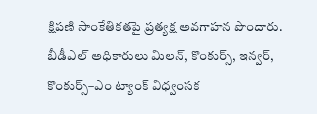క్షిపణి సాంకేతికతపై ప్రత్యక్ష అవగాహన పొందారు. బీడీఎల్‌ అధికారులు మిలన్‌, కొంకుర్స్‌, ఇన్వర్‌, కొంకుర్స్‌–ఎం ట్యాంక్‌ విధ్వంసక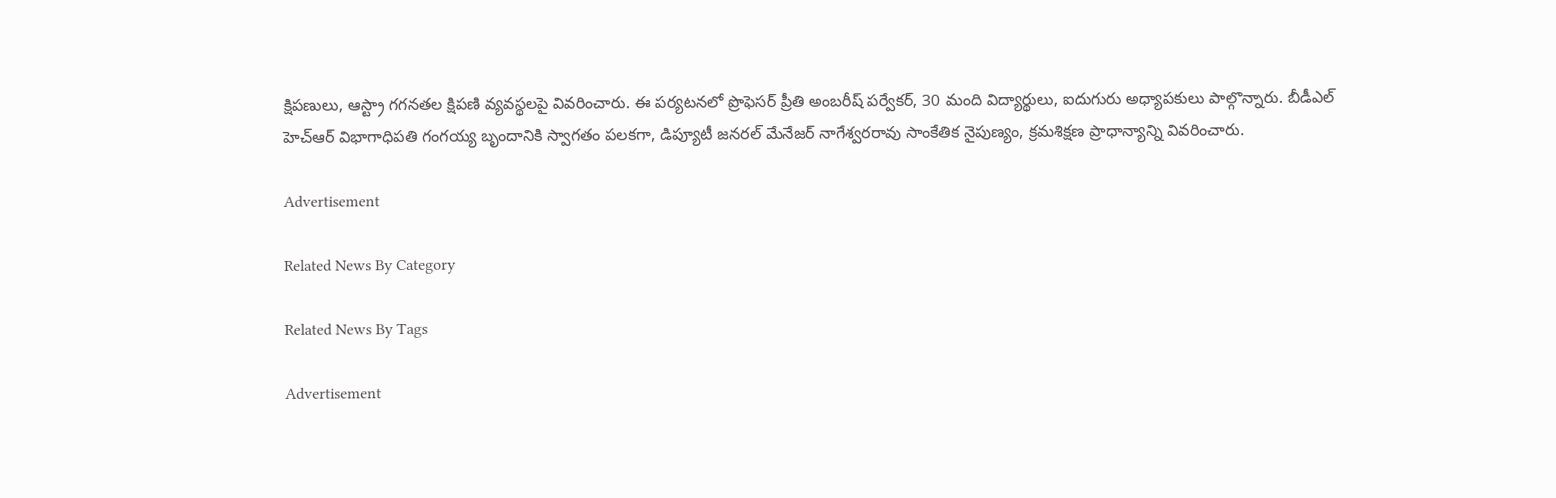క్షిపణులు, ఆస్ట్రా గగనతల క్షిపణి వ్యవస్థలపై వివరించారు. ఈ పర్యటనలో ప్రొఫెసర్‌ ప్రీతి అంబరీష్‌ పర్వేకర్‌, 30 మంది విద్యార్థులు, ఐదుగురు అధ్యాపకులు పాల్గొన్నారు. బీడీఎల్‌ హెచ్‌ఆర్‌ విభాగాధిపతి గంగయ్య బృందానికి స్వాగతం పలకగా, డిప్యూటీ జనరల్‌ మేనేజర్‌ నాగేశ్వరరావు సాంకేతిక నైపుణ్యం, క్రమశిక్షణ ప్రాధాన్యాన్ని వివరించారు.

Advertisement

Related News By Category

Related News By Tags

Advertisement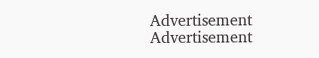Advertisement
Advertisement